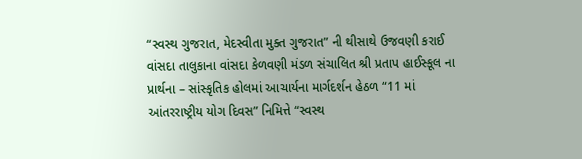“સ્વસ્થ ગુજરાત, મેદસ્વીતા મુક્ત ગુજરાત” ની થીસાથે ઉજવણી કરાઈ
વાંસદા તાલુકાના વાંસદા કેળવણી મંડળ સંચાલિત શ્રી પ્રતાપ હાઈસ્કૂલ ના પ્રાર્થના – સાંસ્કૃતિક હોલમાં આચાર્યના માર્ગદર્શન હેઠળ “11 માં આંતરરાષ્ટ્રીય યોગ દિવસ” નિમિત્તે “સ્વસ્થ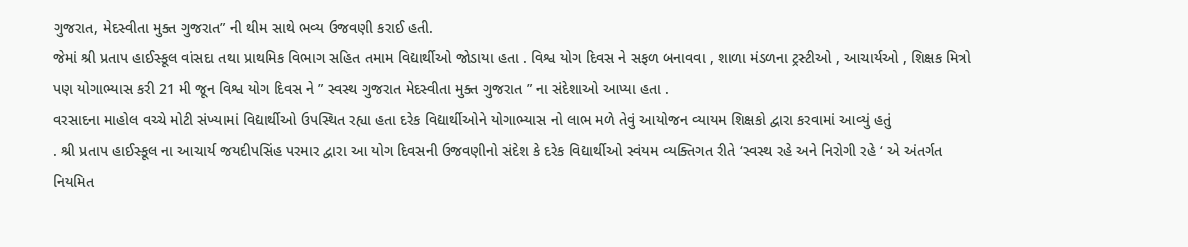ગુજરાત, મેદસ્વીતા મુક્ત ગુજરાત” ની થીમ સાથે ભવ્ય ઉજવણી કરાઈ હતી.
જેમાં શ્રી પ્રતાપ હાઈસ્કૂલ વાંસદા તથા પ્રાથમિક વિભાગ સહિત તમામ વિદ્યાર્થીઓ જોડાયા હતા . વિશ્વ યોગ દિવસ ને સફળ બનાવવા , શાળા મંડળના ટ્રસ્ટીઓ , આચાર્યઓ , શિક્ષક મિત્રો પણ યોગાભ્યાસ કરી 21 મી જૂન વિશ્વ યોગ દિવસ ને ” સ્વસ્થ ગુજરાત મેદસ્વીતા મુક્ત ગુજરાત ” ના સંદેશાઓ આપ્યા હતા .
વરસાદના માહોલ વચ્ચે મોટી સંખ્યામાં વિદ્યાર્થીઓ ઉપસ્થિત રહ્યા હતા દરેક વિદ્યાર્થીઓને યોગાભ્યાસ નો લાભ મળે તેવું આયોજન વ્યાયમ શિક્ષકો દ્વારા કરવામાં આવ્યું હતું
. શ્રી પ્રતાપ હાઈસ્કૂલ ના આચાર્ય જયદીપસિંહ પરમાર દ્વારા આ યોગ દિવસની ઉજવણીનો સંદેશ કે દરેક વિદ્યાર્થીઓ સ્વંયમ વ્યક્તિગત રીતે ‘સ્વસ્થ રહે અને નિરોગી રહે ‘ એ અંતર્ગત નિયમિત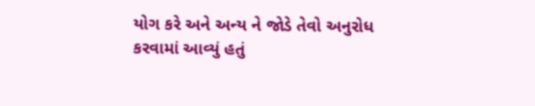યોગ કરે અને અન્ય ને જોડે તેવો અનુરોધ કરવામાં આવ્યું હતું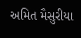અમિત મૈસુરીયા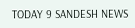TODAY 9 SANDESH NEWS